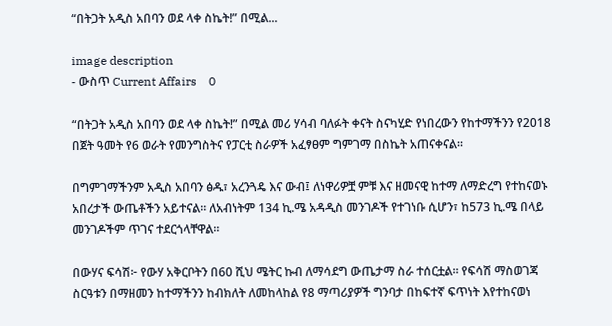“በትጋት አዲስ አበባን ወደ ላቀ ስኬት!” በሚል...

image description
- ውስጥ Current Affairs    0

“በትጋት አዲስ አበባን ወደ ላቀ ስኬት!” በሚል መሪ ሃሳብ ባለፉት ቀናት ስናካሂድ የነበረውን የከተማችንን የ2018 በጀት ዓመት የ6 ወራት የመንግስትና የፓርቲ ስራዎች አፈፃፀም ግምገማ በስኬት አጠናቀናል።

በግምገማችንም አዲስ አበባን ፅዱ፣ አረንጓዴ እና ውብ፤ ለነዋሪዎቿ ምቹ እና ዘመናዊ ከተማ ለማድረግ የተከናወኑ አበረታች ውጤቶችን አይተናል። ለአብነትም 134 ኪ.ሜ አዳዲስ መንገዶች የተገነቡ ሲሆን፣ ከ573 ኪ.ሜ በላይ መንገዶችም ጥገና ተደርጎላቸዋል።

በውሃና ፍሳሽ፦ የውሃ አቅርቦትን በ60 ሺህ ሜትር ኩብ ለማሳደግ ውጤታማ ስራ ተሰርቷል። የፍሳሽ ማስወገጃ ስርዓቱን በማዘመን ከተማችንን ከብክለት ለመከላከል የ8 ማጣሪያዎች ግንባታ በከፍተኛ ፍጥነት እየተከናወነ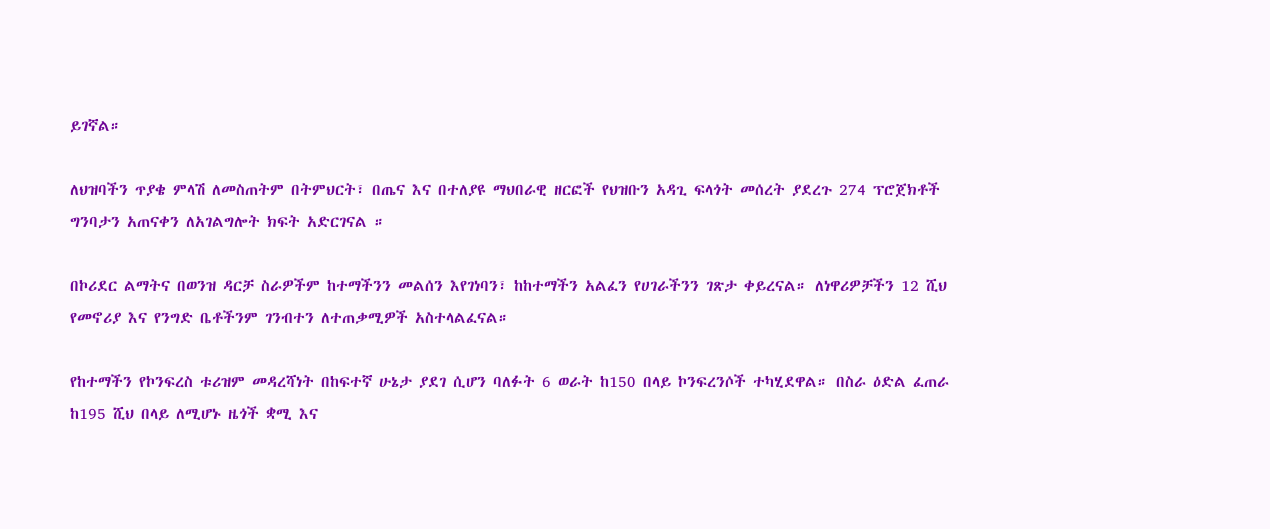ይገኛል።

ለህዝባችን ጥያቄ ምላሽ ለመስጠትም በትምህርት፣ በጤና እና በተለያዩ ማህበራዊ ዘርፎች የህዝቡን አዳጊ ፍላጎት መሰረት ያደረጉ 274 ፕሮጀክቶች ግንባታን አጠናቀን ለአገልግሎት ክፍት አድርገናል ።

በኮሪደር ልማትና በወንዝ ዳርቻ ስራዎችም ከተማችንን መልሰን እየገነባን፣ ከከተማችን አልፈን የሀገራችንን ገጽታ ቀይረናል። ለነዋሪዎቻችን 12 ሺህ የመኖሪያ እና የንግድ ቤቶችንም ገንብተን ለተጠቃሚዎች አስተላልፈናል።

የከተማችን የኮንፍረስ ቱሪዝም መዳረሻነት በከፍተኛ ሁኔታ ያደገ ሲሆን ባለፉት 6 ወራት ከ150 በላይ ኮንፍረንሶች ተካሂደዋል። በስራ ዕድል ፈጠራ ከ195 ሺህ በላይ ለሚሆኑ ዜጎች ቋሚ እና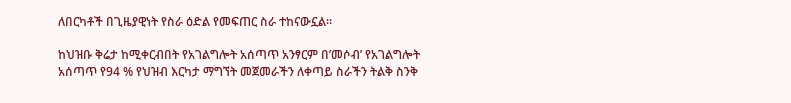ለበርካቶች በጊዜያዊነት የስራ ዕድል የመፍጠር ስራ ተከናውኗል።

ከህዝቡ ቅሬታ ከሚቀርብበት የአገልግሎት አሰጣጥ አንፃርም በ’መሶብ’ የአገልግሎት አሰጣጥ የ94 % የህዝብ እርካታ ማግኘት መጀመራችን ለቀጣይ ስራችን ትልቅ ስንቅ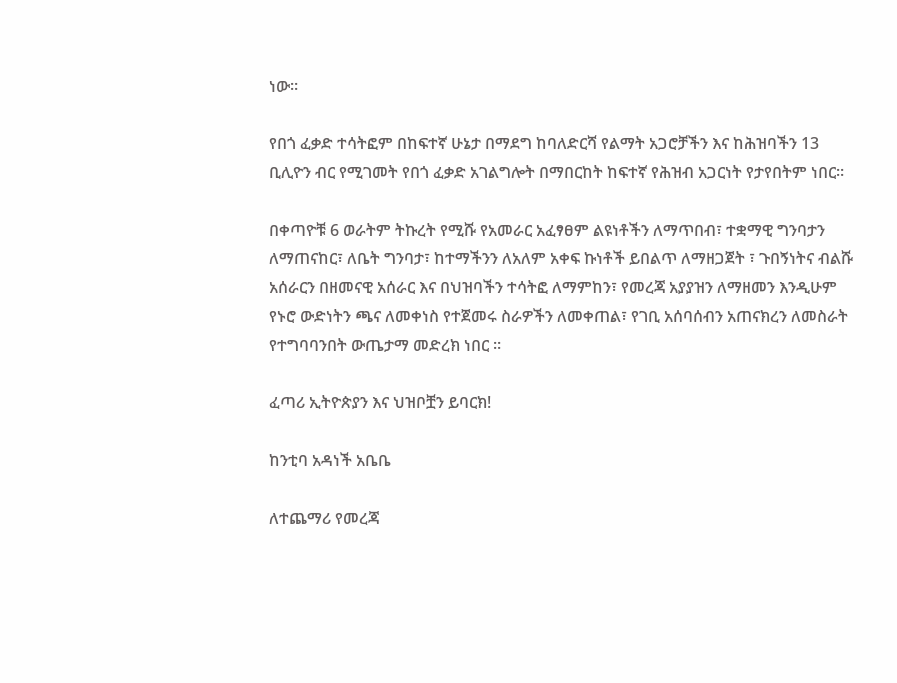ነው።

የበጎ ፈቃድ ተሳትፎም በከፍተኛ ሁኔታ በማደግ ከባለድርሻ የልማት አጋሮቻችን እና ከሕዝባችን 13 ቢሊዮን ብር የሚገመት የበጎ ፈቃድ አገልግሎት በማበርከት ከፍተኛ የሕዝብ አጋርነት የታየበትም ነበር።

በቀጣዮቹ 6 ወራትም ትኩረት የሚሹ የአመራር አፈፃፀም ልዩነቶችን ለማጥበብ፣ ተቋማዊ ግንባታን ለማጠናከር፣ ለቤት ግንባታ፣ ከተማችንን ለአለም አቀፍ ኩነቶች ይበልጥ ለማዘጋጀት ፣ ጉበኝነትና ብልሹ አሰራርን በዘመናዊ አሰራር እና በህዝባችን ተሳትፎ ለማምከን፣ የመረጃ አያያዝን ለማዘመን እንዲሁም የኑሮ ውድነትን ጫና ለመቀነስ የተጀመሩ ስራዎችን ለመቀጠል፣ የገቢ አሰባሰብን አጠናክረን ለመስራት የተግባባንበት ውጤታማ መድረክ ነበር ።

ፈጣሪ ኢትዮጵያን እና ህዝቦቿን ይባርክ!

ከንቲባ አዳነች አቤቤ

ለተጨማሪ የመረጃ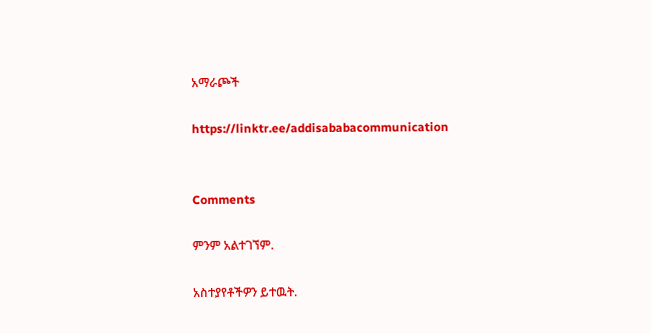አማራጮች

https://linktr.ee/addisababacommunication


Comments

ምንም አልተገኘም.

አስተያየቶችዎን ይተዉት.